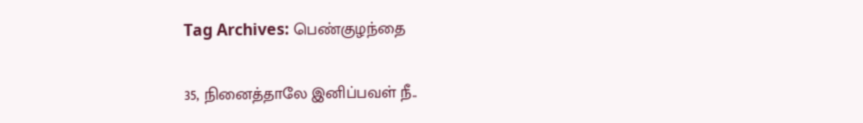Tag Archives: பெண்குழந்தை

35, நினைத்தாலே இனிப்பவள் நீ..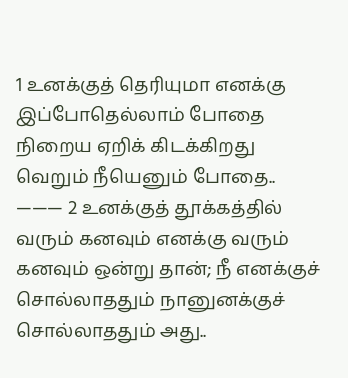1 உனக்குத் தெரியுமா எனக்கு இப்போதெல்லாம் போதை நிறைய ஏறிக் கிடக்கிறது வெறும் நீயெனும் போதை.. ——— 2 உனக்குத் தூக்கத்தில் வரும் கனவும் எனக்கு வரும் கனவும் ஒன்று தான்; நீ எனக்குச் சொல்லாததும் நானுனக்குச் சொல்லாததும் அது..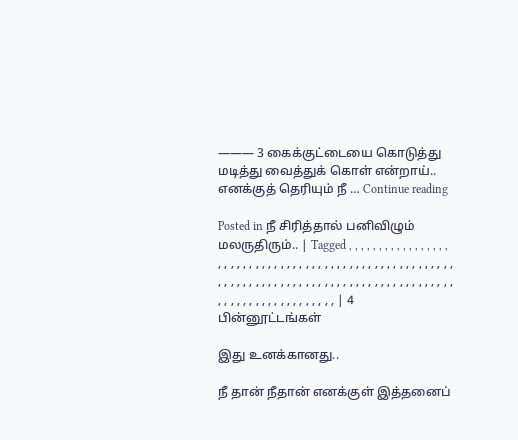——— 3 கைக்குட்டையை கொடுத்து மடித்து வைத்துக் கொள் என்றாய்.. எனக்குத் தெரியும் நீ … Continue reading

Posted in நீ சிரித்தால் பனிவிழும் மலருதிரும்.. | Tagged , , , , , , , , , , , , , , , , , , , , , , , , , , , , , , , , , , , , , , , , , , , , , , , , , , , , , , , , , , , , , , , , , , , , , , , , , , , , , , , , , , , , , , , , , , , , , , , , , , , , , , , , , , , , , , , , | 4 பின்னூட்டங்கள்

இது உனக்கானது..

நீ தான் நீதான் எனக்குள் இத்தனைப்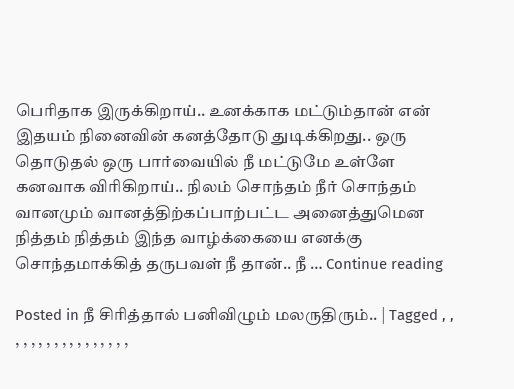பெரிதாக இருக்கிறாய்.. உனக்காக மட்டும்தான் என் இதயம் நினைவின் கனத்தோடு துடிக்கிறது.. ஒரு தொடுதல் ஒரு பார்வையில் நீ மட்டுமே உள்ளே கனவாக விரிகிறாய்.. நிலம் சொந்தம் நீர் சொந்தம் வானமும் வானத்திற்கப்பாற்பட்ட அனைத்துமென நித்தம் நித்தம் இந்த வாழ்க்கையை எனக்கு சொந்தமாக்கித் தருபவள் நீ தான்.. நீ … Continue reading

Posted in நீ சிரித்தால் பனிவிழும் மலருதிரும்.. | Tagged , , , , , , , , , , , , , , , , ,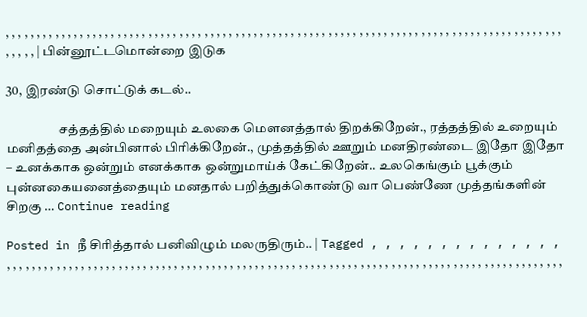, , , , , , , , , , , , , , , , , , , , , , , , , , , , , , , , , , , , , , , , , , , , , , , , , , , , , , , , , , , , , , , , , , , , , , , , , , , , , , , , , , , , , , , , , , , , , , , | பின்னூட்டமொன்றை இடுக

30, இரண்டு சொட்டுக் கடல்..

                    சத்தத்தில் மறையும் உலகை மௌனத்தால் திறக்கிறேன்., ரத்தத்தில் உறையும் மனிதத்தை அன்பினால் பிரிக்கிறேன்., முத்தத்தில் ஊறும் மனதிரண்டை இதோ இதோ – உனக்காக ஒன்றும் எனக்காக ஒன்றுமாய்க் கேட்கிறேன்.. உலகெங்கும் பூக்கும் புன்னகையனைத்தையும் மனதால் பறித்துக்கொண்டு வா பெண்ணே முத்தங்களின் சிறகு … Continue reading

Posted in நீ சிரித்தால் பனிவிழும் மலருதிரும்.. | Tagged , , , , , , , , , , , , , , , , , , , , , , , , , , , , , , , , , , , , , , , , , , , , , , , , , , , , , , , , , , , , , , , , , , , , , , , , , , , , , , , , , , , , , , , , , , , , , , , , , , , , , , , ,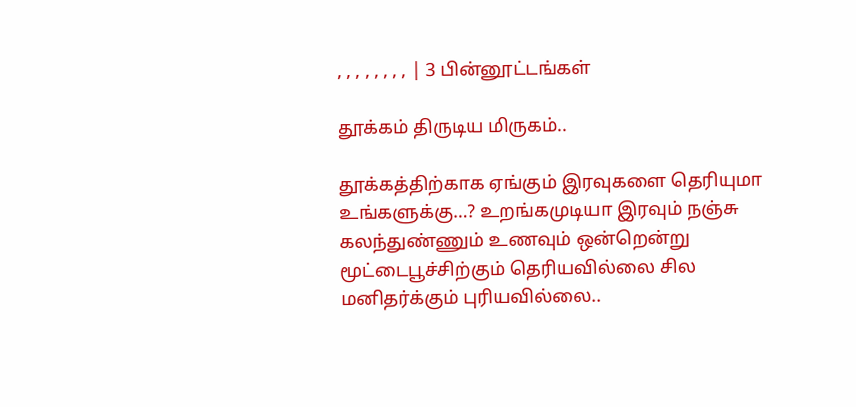, , , , , , , , | 3 பின்னூட்டங்கள்

தூக்கம் திருடிய மிருகம்..

தூக்கத்திற்காக ஏங்கும் இரவுகளை தெரியுமா உங்களுக்கு…? உறங்கமுடியா இரவும் நஞ்சு கலந்துண்ணும் உணவும் ஒன்றென்று மூட்டைபூச்சிற்கும் தெரியவில்லை சில மனிதர்க்கும் புரியவில்லை..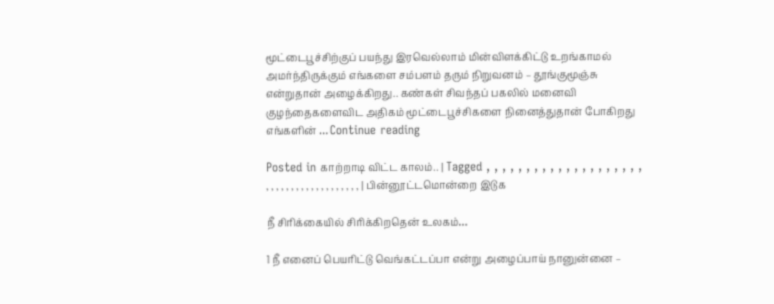மூட்டைபூச்சிற்குப் பயந்து இரவெல்லாம் மின்விளக்கிட்டு உறங்காமல் அமர்ந்திருக்கும் எங்களை சம்பளம் தரும் நிறுவனம் – தூங்குமூஞ்சு என்றுதான் அழைக்கிறது.. கண்கள் சிவந்தப் பகலில் மனைவி குழந்தைகளைவிட அதிகம் மூட்டைபூச்சிகளை நினைத்துதான் போகிறது எங்களின் … Continue reading

Posted in காற்றாடி விட்ட காலம்.. | Tagged , , , , , , , , , , , , , , , , , , , , , , , , , , , , , , , , , , , , , , , | பின்னூட்டமொன்றை இடுக

நீ சிரிக்கையில் சிரிக்கிறதென் உலகம்…

1 நீ எனைப் பெயரிட்டு வெங்கட்டப்பா என்று அழைப்பாய் நானுன்னை –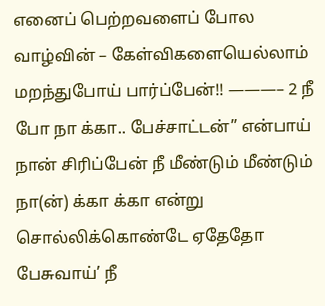எனைப் பெற்றவளைப் போல வாழ்வின் – கேள்விகளையெல்லாம் மறந்துபோய் பார்ப்பேன்!! ———– 2 நீ போ நா க்கா.. பேச்சாட்டன்” என்பாய் நான் சிரிப்பேன் நீ மீண்டும் மீண்டும் நா(ன்) க்கா க்கா என்று சொல்லிக்கொண்டே ஏதேதோ பேசுவாய்’ நீ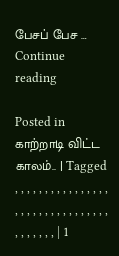பேசப் பேச … Continue reading

Posted in காற்றாடி விட்ட காலம்.. | Tagged , , , , , , , , , , , , , , , , , , , , , , , , , , , , , , , , , , , , , , , | 1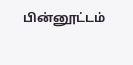பின்னூட்டம்